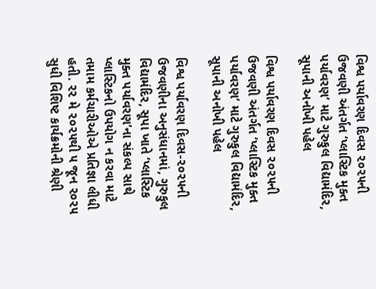વિશ્વ પર્યાવરણ દિવસ ૨૦૨૫ની ઉજવણી અંતર્ગત ‘પ્લાસ્ટિક મુક્ત પર્યાવરણ’ માટે ગુરુકુલ વિદ્યામંદિર, સૂપાની અનોખી પહેલ

વિશ્વ પર્યાવરણ દિવસ ૨૦૨૫ની ઉજવણી અંતર્ગત ‘પ્લાસ્ટિક મુક્ત પર્યાવરણ’ માટે ગુરુકુલ વિદ્યામંદિર, સૂપાની અનોખી પહેલ

વિશ્વ પર્યાવરણ દિવસ-૨૦૨૫ની ઉજવણીના અનુસંધાનમાં, ગુરુકુલ વિદ્યામંદિર, સૂપા ખાતે ‘પ્લાસ્ટિક મુક્ત પર્યાવરણ’ના સંકલ્પ સાથે પ્લાસ્ટિકનો ઉપયોગ ન કરવા માટે તમામ કર્મચારીઓએ પ્રતિજ્ઞા લીધી હતી. ૨૨ મે ૨૦૨૫થી ૫ જૂન ૨૦૨૫ સુધી વિશિષ્ટ કાર્યક્રમોની શ્રેણી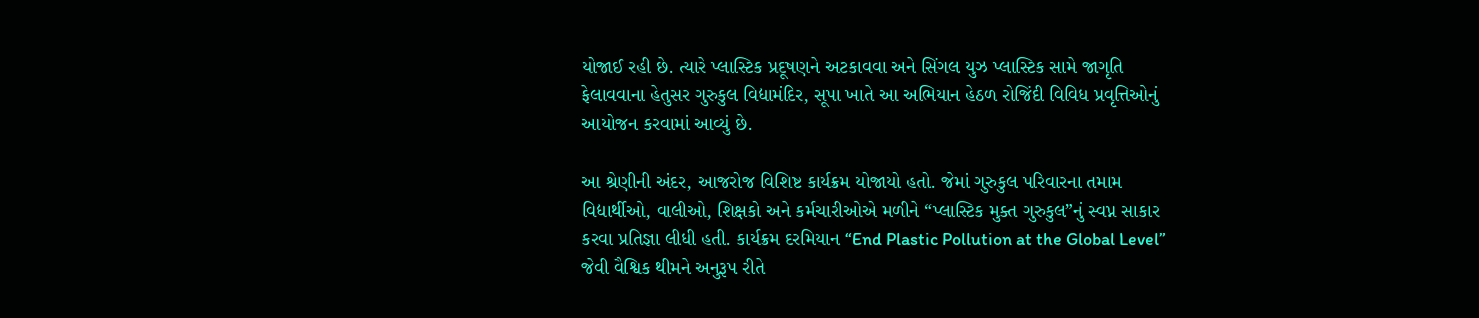યોજાઈ રહી છે. ત્યારે પ્લાસ્ટિક પ્રદૂષણને અટકાવવા અને સિંગલ યુઝ પ્લાસ્ટિક સામે જાગૃતિ ફેલાવવાના હેતુસર ગુરુકુલ વિદ્યામંદિર, સૂપા ખાતે આ અભિયાન હેઠળ રોજિંદી વિવિધ પ્રવૃત્તિઓનું આયોજન કરવામાં આવ્યું છે.

આ શ્રેણીની અંદર, આજરોજ વિશિષ્ટ કાર્યક્રમ યોજાયો હતો. જેમાં ગુરુકુલ પરિવારના તમામ વિદ્યાર્થીઓ, વાલીઓ, શિક્ષકો અને કર્મચારીઓએ મળીને “પ્લાસ્ટિક મુક્ત ગુરુકુલ”નું સ્વપ્ન સાકાર કરવા પ્રતિજ્ઞા લીધી હતી. કાર્યક્રમ દરમિયાન “End Plastic Pollution at the Global Level” જેવી વૈશ્વિક થીમને અનુરૂપ રીતે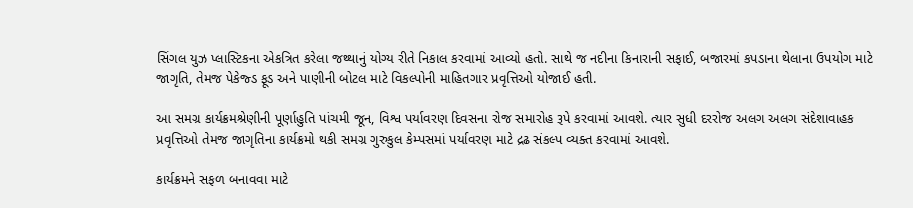સિંગલ યુઝ પ્લાસ્ટિકના એકત્રિત કરેલા જથ્થાનું યોગ્ય રીતે નિકાલ કરવામાં આવ્યો હતો. સાથે જ નદીના કિનારાની સફાઈ, બજારમાં કપડાના થેલાના ઉપયોગ માટે જાગૃતિ, તેમજ પેકેજ્ડ ફૂડ અને પાણીની બોટલ માટે વિકલ્પોની માહિતગાર પ્રવૃત્તિઓ યોજાઈ હતી.

આ સમગ્ર કાર્યક્રમશ્રેણીની પૂર્ણાહુતિ પાંચમી જૂન, વિશ્વ પર્યાવરણ દિવસના રોજ સમારોહ રૂપે કરવામાં આવશે. ત્યાર સુધી દરરોજ અલગ અલગ સંદેશાવાહક પ્રવૃત્તિઓ તેમજ જાગૃતિના કાર્યક્રમો થકી સમગ્ર ગુરુકુલ કેમ્પસમાં પર્યાવરણ માટે દ્રઢ સંકલ્પ વ્યક્ત કરવામાં આવશે.

કાર્યક્રમને સફળ બનાવવા માટે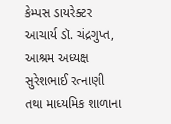કેમ્પસ ડાયરેક્ટર આચાર્ય ડૉ. ચંદ્રગુપ્ત, આશ્રમ અધ્યક્ષ સુરેશભાઈ રત્નાણી તથા માધ્યમિક શાળાના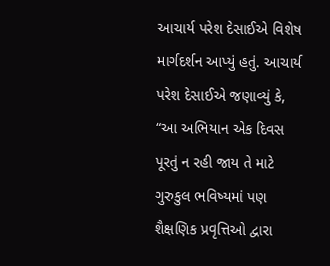આચાર્ય પરેશ દેસાઈએ વિશેષ માર્ગદર્શન આપ્યું હતું. આચાર્ય પરેશ દેસાઈએ જણાવ્યું કે, “આ અભિયાન એક દિવસ પૂરતું ન રહી જાય તે માટે ગુરુકુલ ભવિષ્યમાં પણ શૈક્ષણિક પ્રવૃત્તિઓ દ્વારા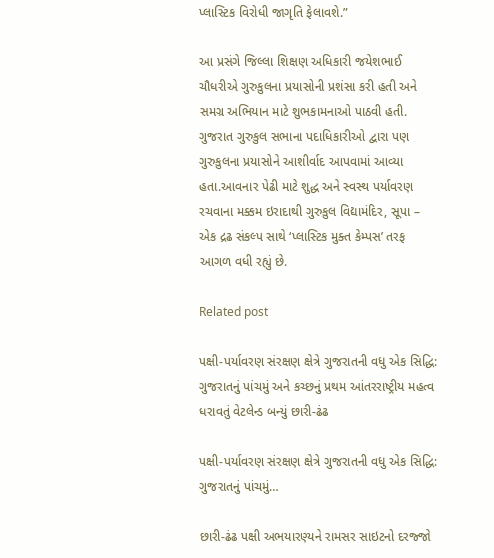પ્લાસ્ટિક વિરોધી જાગૃતિ ફેલાવશે.”

આ પ્રસંગે જિલ્લા શિક્ષણ અધિકારી જયેશભાઈ ચૌધરીએ ગુરુકુલના પ્રયાસોની પ્રશંસા કરી હતી અને સમગ્ર અભિયાન માટે શુભકામનાઓ પાઠવી હતી. ગુજરાત ગુરુકુલ સભાના પદાધિકારીઓ દ્વારા પણ ગુરુકુલના પ્રયાસોને આશીર્વાદ આપવામાં આવ્યા હતા.આવનાર પેઢી માટે શુદ્ધ અને સ્વસ્થ પર્યાવરણ રચવાના મક્કમ ઇરાદાથી ગુરુકુલ વિદ્યામંદિર, સૂપા – એક દ્રઢ સંકલ્પ સાથે ‘પ્લાસ્ટિક મુક્ત કેમ્પસ’ તરફ આગળ વધી રહ્યું છે.

Related post

પક્ષી-પર્યાવરણ સંરક્ષણ ક્ષેત્રે ગુજરાતની વધુ એક સિદ્ધિ: ગુજરાતનું પાંચમું અને કચ્છનું પ્રથમ આંતરરાષ્ટ્રીય મહત્વ ધરાવતું વેટલેન્ડ બન્યું છારી-ઢંઢ

પક્ષી-પર્યાવરણ સંરક્ષણ ક્ષેત્રે ગુજરાતની વધુ એક સિદ્ધિ: ગુજરાતનું પાંચમું…

છારી-ઢંઢ પક્ષી અભયારણ્યને રામસર સાઇટનો દરજ્જો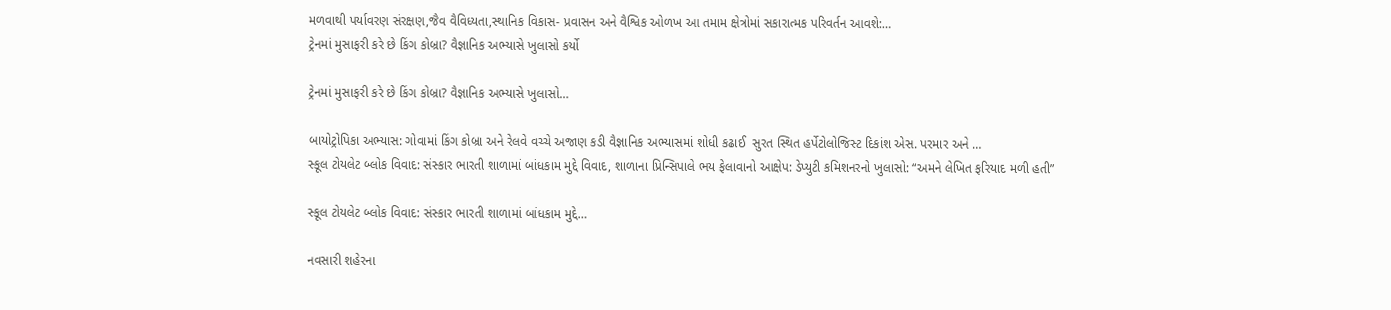મળવાથી પર્યાવરણ સંરક્ષણ,જૈવ વૈવિધ્યતા,સ્થાનિક વિકાસ- પ્રવાસન અને વૈશ્વિક ઓળખ આ તમામ ક્ષેત્રોમાં સકારાત્મક પરિવર્તન આવશે:…
ટ્રેનમાં મુસાફરી કરે છે કિંગ કોબ્રા? વૈજ્ઞાનિક અભ્યાસે ખુલાસો કર્યો

ટ્રેનમાં મુસાફરી કરે છે કિંગ કોબ્રા? વૈજ્ઞાનિક અભ્યાસે ખુલાસો…

બાયોટ્રોપિકા અભ્યાસ: ગોવામાં કિંગ કોબ્રા અને રેલવે વચ્ચે અજાણ કડી વૈજ્ઞાનિક અભ્યાસમાં શોધી કઢાઈ  સુરત સ્થિત હર્પેટોલોજિસ્ટ દિકાંશ એસ. પરમાર અને …
સ્કૂલ ટોયલેટ બ્લોક વિવાદ: સંસ્કાર ભારતી શાળામાં બાંધકામ મુદ્દે વિવાદ, શાળાના પ્રિન્સિપાલે ભય ફેલાવાનો આક્ષેપ: ડેપ્યુટી કમિશનરનો ખુલાસો: “અમને લેખિત ફરિયાદ મળી હતી”

સ્કૂલ ટોયલેટ બ્લોક વિવાદ: સંસ્કાર ભારતી શાળામાં બાંધકામ મુદ્દે…

નવસારી શહેરના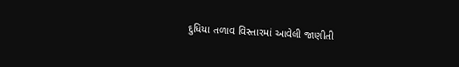દુધિયા તળાવ વિસ્તારમાં આવેલી જાણીતી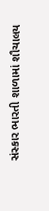સંસ્કાર ભારતી શાળામાં શૌચાલય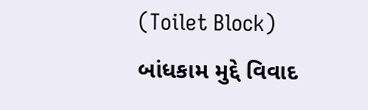(Toilet Block) બાંધકામ મુદ્દે વિવાદ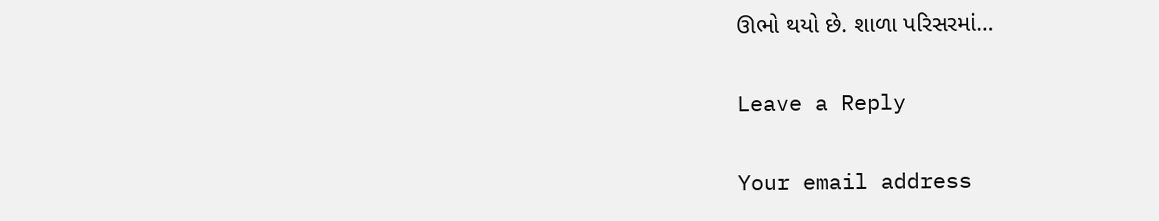ઊભો થયો છે. શાળા પરિસરમાં…

Leave a Reply

Your email address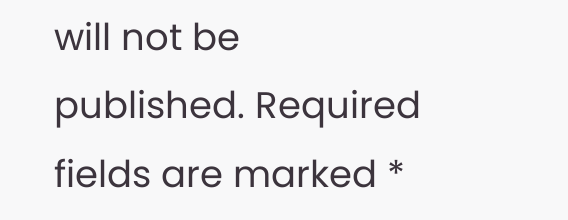will not be published. Required fields are marked *